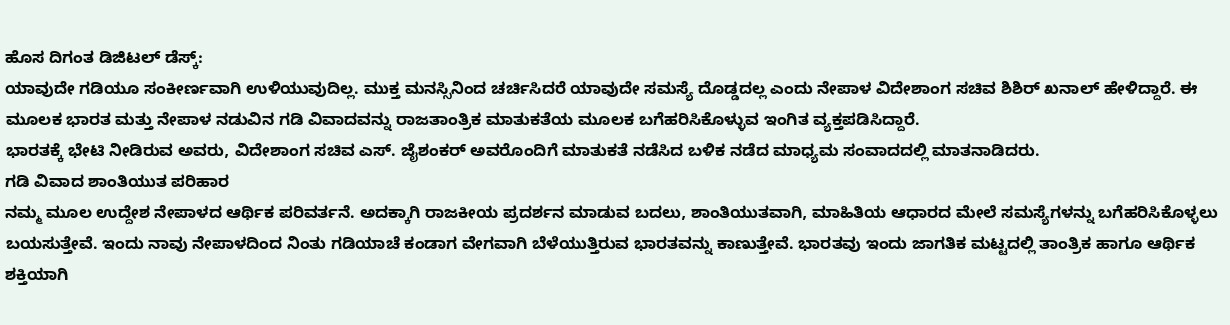ಹೊಸ ದಿಗಂತ ಡಿಜಿಟಲ್ ಡೆಸ್ಕ್:
ಯಾವುದೇ ಗಡಿಯೂ ಸಂಕೀರ್ಣವಾಗಿ ಉಳಿಯುವುದಿಲ್ಲ. ಮುಕ್ತ ಮನಸ್ಸಿನಿಂದ ಚರ್ಚಿಸಿದರೆ ಯಾವುದೇ ಸಮಸ್ಯೆ ದೊಡ್ಡದಲ್ಲ ಎಂದು ನೇಪಾಳ ವಿದೇಶಾಂಗ ಸಚಿವ ಶಿಶಿರ್ ಖನಾಲ್ ಹೇಳಿದ್ದಾರೆ. ಈ ಮೂಲಕ ಭಾರತ ಮತ್ತು ನೇಪಾಳ ನಡುವಿನ ಗಡಿ ವಿವಾದವನ್ನು ರಾಜತಾಂತ್ರಿಕ ಮಾತುಕತೆಯ ಮೂಲಕ ಬಗೆಹರಿಸಿಕೊಳ್ಳುವ ಇಂಗಿತ ವ್ಯಕ್ತಪಡಿಸಿದ್ದಾರೆ.
ಭಾರತಕ್ಕೆ ಭೇಟಿ ನೀಡಿರುವ ಅವರು, ವಿದೇಶಾಂಗ ಸಚಿವ ಎಸ್. ಜೈಶಂಕರ್ ಅವರೊಂದಿಗೆ ಮಾತುಕತೆ ನಡೆಸಿದ ಬಳಿಕ ನಡೆದ ಮಾಧ್ಯಮ ಸಂವಾದದಲ್ಲಿ ಮಾತನಾಡಿದರು.
ಗಡಿ ವಿವಾದ ಶಾಂತಿಯುತ ಪರಿಹಾರ
ನಮ್ಮ ಮೂಲ ಉದ್ದೇಶ ನೇಪಾಳದ ಆರ್ಥಿಕ ಪರಿವರ್ತನೆ. ಅದಕ್ಕಾಗಿ ರಾಜಕೀಯ ಪ್ರದರ್ಶನ ಮಾಡುವ ಬದಲು, ಶಾಂತಿಯುತವಾಗಿ, ಮಾಹಿತಿಯ ಆಧಾರದ ಮೇಲೆ ಸಮಸ್ಯೆಗಳನ್ನು ಬಗೆಹರಿಸಿಕೊಳ್ಳಲು ಬಯಸುತ್ತೇವೆ. ಇಂದು ನಾವು ನೇಪಾಳದಿಂದ ನಿಂತು ಗಡಿಯಾಚೆ ಕಂಡಾಗ ವೇಗವಾಗಿ ಬೆಳೆಯುತ್ತಿರುವ ಭಾರತವನ್ನು ಕಾಣುತ್ತೇವೆ. ಭಾರತವು ಇಂದು ಜಾಗತಿಕ ಮಟ್ಟದಲ್ಲಿ ತಾಂತ್ರಿಕ ಹಾಗೂ ಆರ್ಥಿಕ ಶಕ್ತಿಯಾಗಿ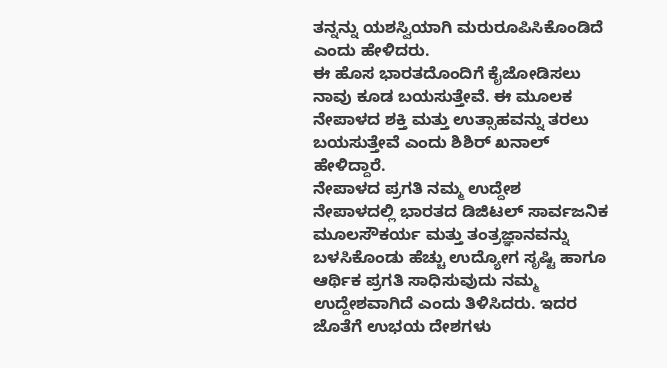ತನ್ನನ್ನು ಯಶಸ್ವಿಯಾಗಿ ಮರುರೂಪಿಸಿಕೊಂಡಿದೆ ಎಂದು ಹೇಳಿದರು.
ಈ ಹೊಸ ಭಾರತದೊಂದಿಗೆ ಕೈಜೋಡಿಸಲು ನಾವು ಕೂಡ ಬಯಸುತ್ತೇವೆ. ಈ ಮೂಲಕ ನೇಪಾಳದ ಶಕ್ತಿ ಮತ್ತು ಉತ್ಸಾಹವನ್ನು ತರಲು ಬಯಸುತ್ತೇವೆ ಎಂದು ಶಿಶಿರ್ ಖನಾಲ್ ಹೇಳಿದ್ದಾರೆ.
ನೇಪಾಳದ ಪ್ರಗತಿ ನಮ್ಮ ಉದ್ದೇಶ
ನೇಪಾಳದಲ್ಲಿ ಭಾರತದ ಡಿಜಿಟಲ್ ಸಾರ್ವಜನಿಕ ಮೂಲಸೌಕರ್ಯ ಮತ್ತು ತಂತ್ರಜ್ಞಾನವನ್ನು ಬಳಸಿಕೊಂಡು ಹೆಚ್ಚು ಉದ್ಯೋಗ ಸೃಷ್ಟಿ ಹಾಗೂ ಆರ್ಥಿಕ ಪ್ರಗತಿ ಸಾಧಿಸುವುದು ನಮ್ಮ ಉದ್ದೇಶವಾಗಿದೆ ಎಂದು ತಿಳಿಸಿದರು. ಇದರ ಜೊತೆಗೆ ಉಭಯ ದೇಶಗಳು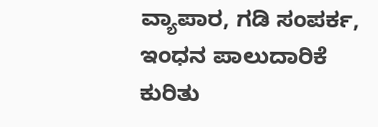ವ್ಯಾಪಾರ, ಗಡಿ ಸಂಪರ್ಕ, ಇಂಧನ ಪಾಲುದಾರಿಕೆ ಕುರಿತು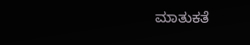ಮಾತುಕತೆ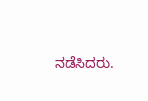ನಡೆಸಿದರು.